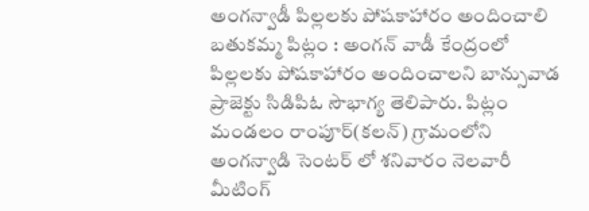అంగన్వాడీ పిల్లలకు పోషకాహారం అందించాలి
బతుకమ్మ పిట్లం : అంగన్ వాడీ కేంద్రంలో పిల్లలకు పోషకాహారం అందించాలని బాన్సువాడ ప్రాజెక్టు సిడిపిఓ సౌభాగ్య తెలిపారు. పిట్లం మండలం రాంపూర్(కలన్) గ్రామంలోని అంగన్వాడి సెంటర్ లో శనివారం నెలవారీ మీటింగ్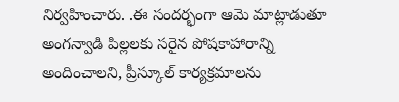నిర్వహించారు. .ఈ సందర్భంగా ఆమె మాట్లాడుతూ అంగన్వాడి పిల్లలకు సరైన పోషకాహారాన్ని అందించాలని, ప్రీస్కూల్ కార్యక్రమాలను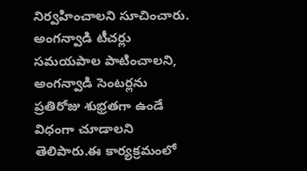నిర్వహించాలని సూచించారు. అంగన్వాడి టీచర్లు సమయపాల పాటించాలని, అంగన్వాడి సెంటర్లను ప్రతిరోజు శుభ్రతగా ఉండే విధంగా చూడాలని తెలిపారు.ఈ కార్యక్రమంలో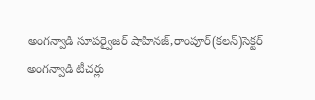అంగన్వాడి సూపర్వైజర్ షాహినజ్,రాంపూర్(కలన్)సెక్టర్ అంగన్వాడి టీచర్లు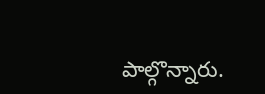పాల్గొన్నారు.